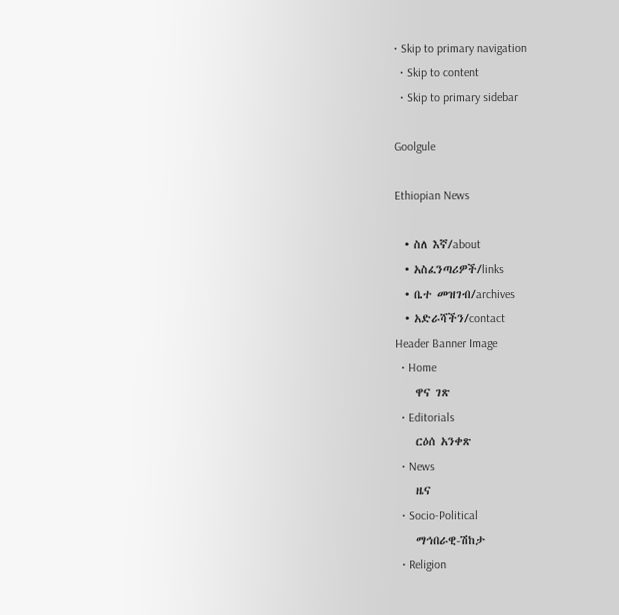• Skip to primary navigation
  • Skip to content
  • Skip to primary sidebar

Goolgule

Ethiopian News

  • ስለ እኛ/about
  • አስፈንጣሪዎች/links
  • ቤተ መዝገብ/archives
  • አድራሻችን/contact
Header Banner Image
  • Home
    ዋና ገጽ
  • Editorials
    ርዕሰ አንቀጽ
  • News
    ዜና
  • Socio-Political
    ማኅበራዊ-ሽከታ
  • Religion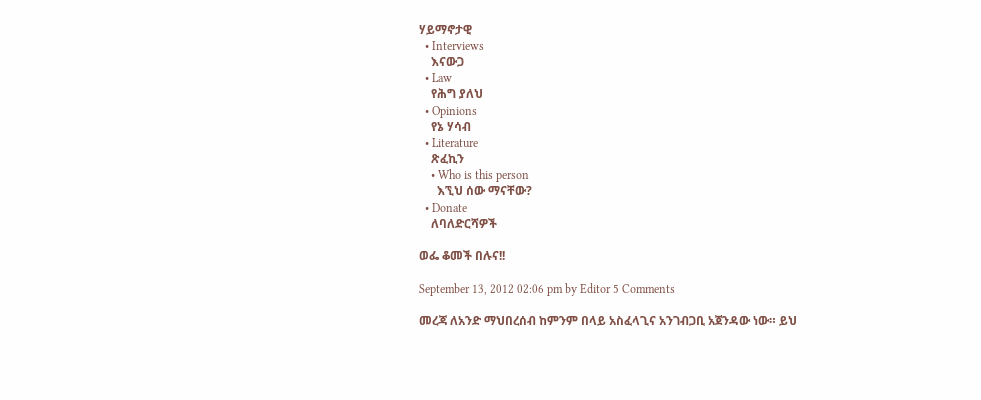ሃይማኖታዊ
  • Interviews
    እናውጋ
  • Law
    የሕግ ያለህ
  • Opinions
    የኔ ሃሳብ
  • Literature
    ጽፈኪን
    • Who is this person
      እኚህ ሰው ማናቸው?
  • Donate
    ለባለድርሻዎች

ወፌ ቆመች በሉና!!

September 13, 2012 02:06 pm by Editor 5 Comments

መረጃ ለአንድ ማህበረሰብ ከምንም በላይ አስፈላጊና አንገብጋቢ አጀንዳው ነው። ይህ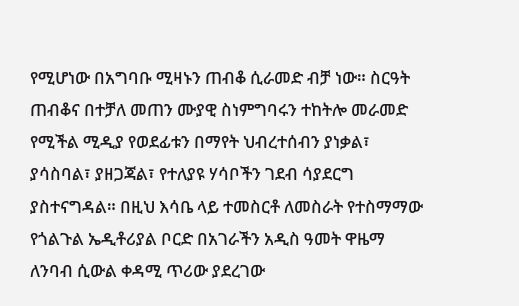የሚሆነው በአግባቡ ሚዛኑን ጠብቆ ሲራመድ ብቻ ነው። ስርዓት ጠብቆና በተቻለ መጠን ሙያዊ ስነምግባሩን ተከትሎ መራመድ የሚችል ሚዲያ የወደፊቱን በማየት ህብረተሰብን ያነቃል፣ ያሳስባል፣ ያዘጋጃል፣ የተለያዩ ሃሳቦችን ገደብ ሳያደርግ ያስተናግዳል። በዚህ እሳቤ ላይ ተመስርቶ ለመስራት የተስማማው የጎልጉል ኤዲቶሪያል ቦርድ በአገራችን አዲስ ዓመት ዋዜማ ለንባብ ሲውል ቀዳሚ ጥሪው ያደረገው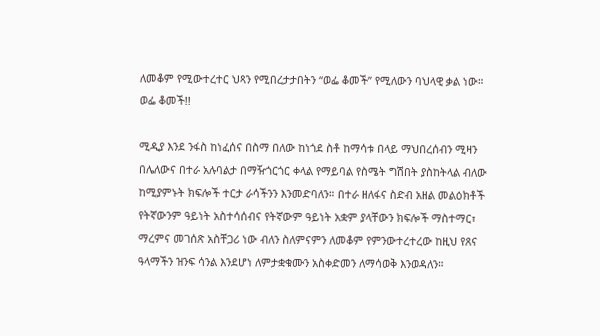ለመቆም የሚውተረተር ህጻን የሚበረታታበትን “ወፌ ቆመች” የሚለውን ባህላዊ ቃል ነው። ወፌ ቆመች!!

ሚዲያ እንደ ንፋስ ከነፈሰና በስማ በለው ከነጎደ ስቶ ከማሳቱ በላይ ማህበረሰብን ሚዛን በሌለውና በተራ አሉባልታ በማዥጎርጎር ቀላል የማይባል የስሜት ግሽበት ያስከትላል ብለው ከሚያምኑት ክፍሎች ተርታ ራሳችንን እንመድባለን። በተራ ዘለፋና ስድብ አዘል መልዕክቶች የትኛውንም ዓይነት አስተሳሰብና የትኛውም ዓይነት አቋም ያላቸውን ክፍሎች ማስተማር፣ ማረምና መገሰጽ አስቸጋሪ ነው ብለን ስለምናምን ለመቆም የምንውተረተረው ከዚህ የጸና ዓላማችን ዝንፍ ሳንል እንደሆነ ለምታቋቁሙን አስቀድመን ለማሳወቅ እንወዳለን።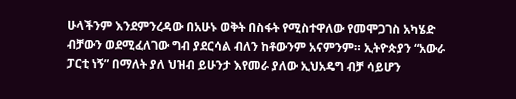ሁላችንም እንደምንረዳው በአሁኑ ወቅት በስፋት የሚስተዋለው የመሞጋገስ አካሄድ ብቻውን ወደሚፈለገው ግብ ያደርሳል ብለን ከቶውንም አናምንም። ኢትዮጵያን “አውራ ፓርቲ ነኝ” በማለት ያለ ህዝብ ይሁንታ እየመራ ያለው ኢህአዴግ ብቻ ሳይሆን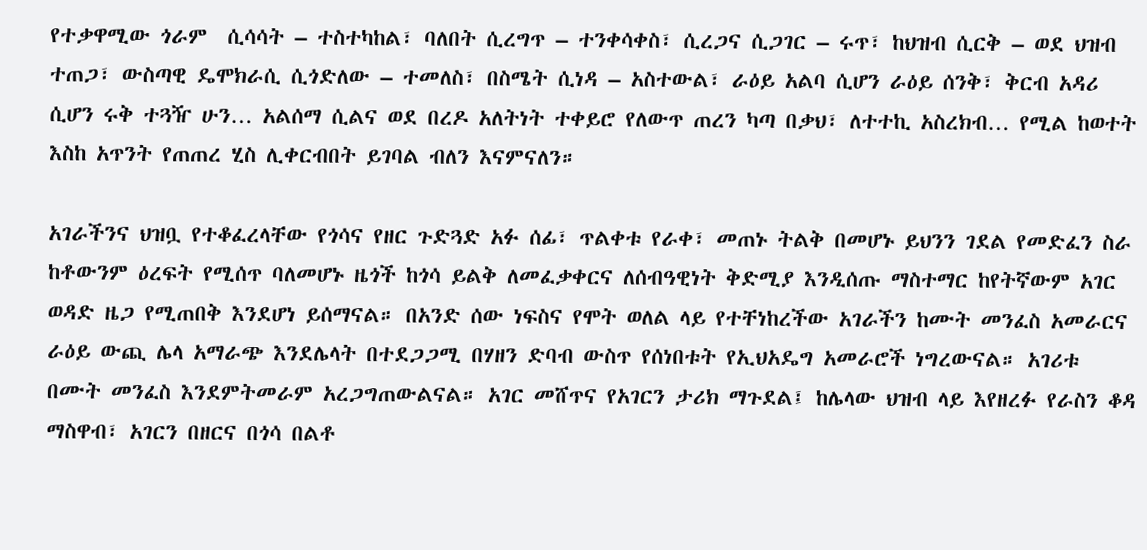የተቃዋሚው ጎራም  ሲሳሳት – ተስተካከል፣ ባለበት ሲረግጥ – ተንቀሳቀስ፣ ሲረጋና ሲጋገር – ሩጥ፣ ከህዝብ ሲርቅ – ወደ ህዝብ ተጠጋ፣ ውስጣዊ ዴሞክራሲ ሲጎድለው – ተመለስ፣ በስሜት ሲነዳ – አስተውል፣ ራዕይ አልባ ሲሆን ራዕይ ሰንቅ፣ ቅርብ አዳሪ ሲሆን ሩቅ ተጓዥ ሁን… አልሰማ ሲልና ወደ በረዶ አለትነት ተቀይሮ የለውጥ ጠረን ካጣ በቃህ፣ ለተተኪ አስረክብ… የሚል ከወተት እስከ አጥንት የጠጠረ ሂስ ሊቀርብበት ይገባል ብለን እናምናለን።

አገራችንና ህዝቧ የተቆፈረላቸው የጎሳና የዘር ጉድጓድ አፉ ሰፊ፣ ጥልቀቱ የራቀ፣ መጠኑ ትልቅ በመሆኑ ይህንን ገደል የመድፈን ስራ ከቶውንም ዕረፍት የሚሰጥ ባለመሆኑ ዜጎች ከጎሳ ይልቅ ለመፈቃቀርና ለሰብዓዊነት ቅድሚያ እንዲሰጡ ማስተማር ከየትኛውም አገር ወዳድ ዜጋ የሚጠበቅ እንደሆነ ይሰማናል። በአንድ ሰው ነፍስና የሞት ወለል ላይ የተቸነከረችው አገራችን ከሙት መንፈስ አመራርና ራዕይ ውጪ ሌላ አማራጭ እንደሌላት በተደጋጋሚ በሃዘን ድባብ ውስጥ የሰነበቱት የኢህአዴግ አመራሮች ነግረውናል። አገሪቱ በሙት መንፈስ እንደምትመራም አረጋግጠውልናል። አገር መሸጥና የአገርን ታሪክ ማጉደል፤ ከሌላው ህዝብ ላይ እየዘረፉ የራስን ቆዳ ማስዋብ፣ አገርን በዘርና በጎሳ በልቶ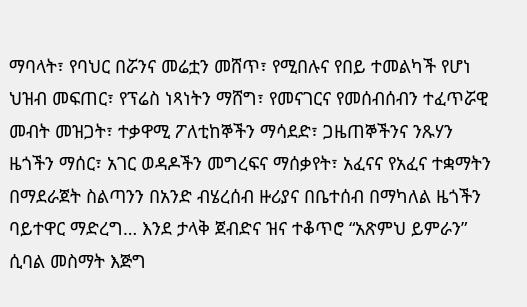ማባላት፣ የባህር በሯንና መሬቷን መሸጥ፣ የሚበሉና የበይ ተመልካች የሆነ ህዝብ መፍጠር፣ የፕሬስ ነጻነትን ማሸግ፣ የመናገርና የመሰብሰብን ተፈጥሯዊ መብት መዝጋት፣ ተቃዋሚ ፖለቲከኞችን ማሳደድ፣ ጋዜጠኞችንና ንጹሃን ዜጎችን ማሰር፣ አገር ወዳዶችን መግረፍና ማሰቃየት፣ አፈናና የአፈና ተቋማትን በማደራጀት ስልጣንን በአንድ ብሄረሰብ ዙሪያና በቤተሰብ በማካለል ዜጎችን ባይተዋር ማድረግ… እንደ ታላቅ ጀብድና ዝና ተቆጥሮ “አጽምህ ይምራን” ሲባል መስማት እጅግ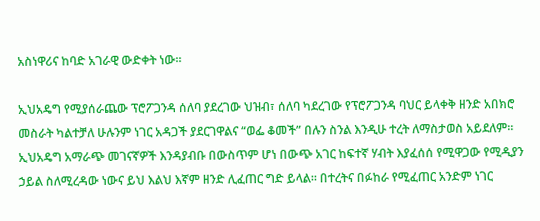አስነዋሪና ከባድ አገራዊ ውድቀት ነው።

ኢህአዴግ የሚያሰራጨው ፕሮፖጋንዳ ሰለባ ያደረገው ህዝብ፣ ሰለባ ካደረገው የፕሮፖጋንዳ ባህር ይላቀቅ ዘንድ አበክሮ መስራት ካልተቻለ ሁሉንም ነገር አዳጋች ያደርገዋልና “ወፌ ቆመች” በሉን ስንል እንዲሁ ተረት ለማስታወስ አይደለም። ኢህአዴግ አማራጭ መገናኛዎች እንዳያብቡ በውስጥም ሆነ በውጭ አገር ከፍተኛ ሃብት እያፈሰሰ የሚዋጋው የሚዲያን ኃይል ስለሚረዳው ነውና ይህ እልህ እኛም ዘንድ ሊፈጠር ግድ ይላል። በተረትና በፉከራ የሚፈጠር አንድም ነገር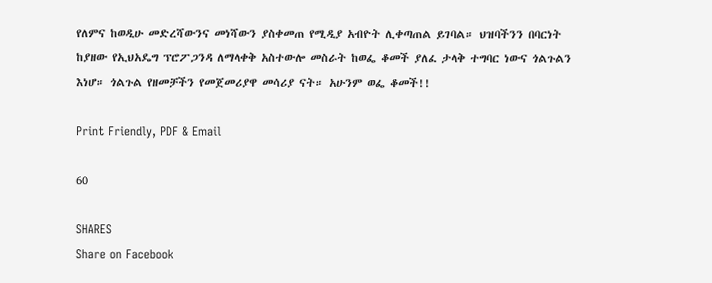የለምና ከወዲሁ መድረሻውንና መነሻውን ያስቀመጠ የሚዲያ አብዮት ሊቀጣጠል ይገባል። ህዝባችንን በባርነት ከያዘው የኢህአዴግ ፕሮፖጋንዳ ለማላቀቅ አስተውሎ መስራት ከወፌ ቆመች ያለፈ ታላቅ ተግባር ነውና ጎልጉልን እነሆ። ጎልጉል የዘመቻችን የመጀመሪያዋ መሳሪያ ናት። አሁንም ወፌ ቆመች!!

Print Friendly, PDF & Email

60

SHARES
Share on Facebook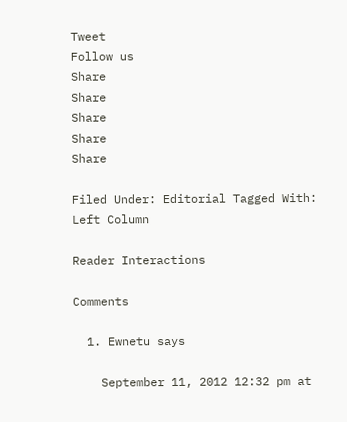Tweet
Follow us
Share
Share
Share
Share
Share

Filed Under: Editorial Tagged With: Left Column

Reader Interactions

Comments

  1. Ewnetu says

    September 11, 2012 12:32 pm at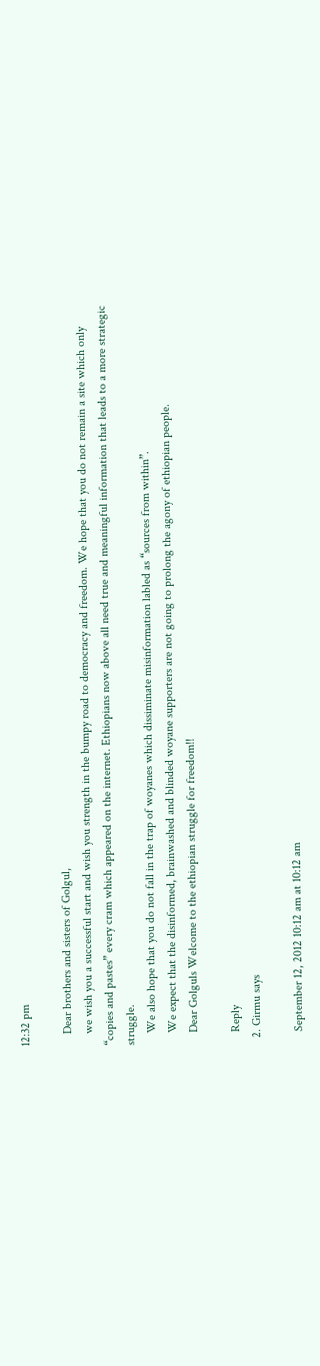12:32 pm

    Dear brothers and sisters of Golgul,
    we wish you a successful start and wish you strength in the bumpy road to democracy and freedom. We hope that you do not remain a site which only “copies and pastes” every cram which appeared on the internet. Ethiopians now above all need true and meaningful information that leads to a more strategic struggle.
    We also hope that you do not fall in the trap of woyanes which dissiminate misinformation labled as “sources from within”.
    We expect that the disinformed, brainwashed and blinded woyane supporters are not going to prolong the agony of ethiopian people.
    Dear Golguls Welcome to the ethiopian struggle for freedom!!

    Reply
  2. Girmu says

    September 12, 2012 10:12 am at 10:12 am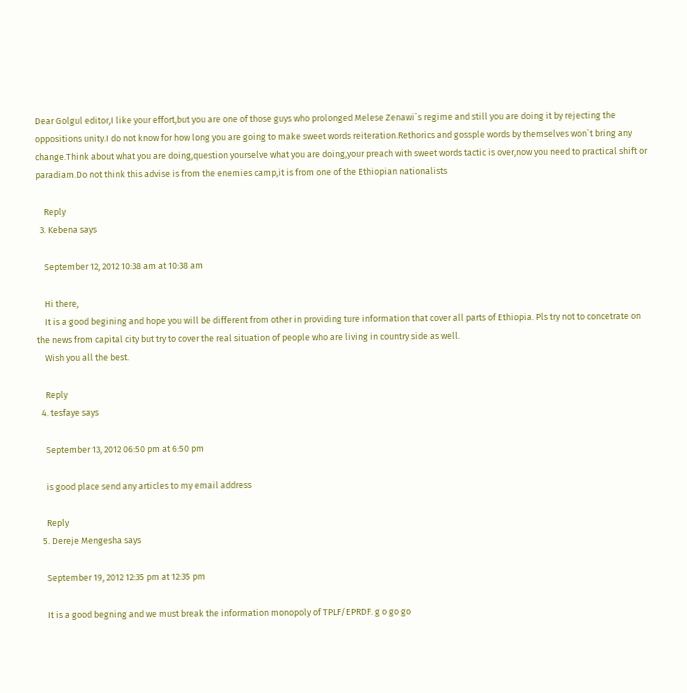Dear Golgul editor,I like your effort,but you are one of those guys who prolonged Melese Zenawi`s regime and still you are doing it by rejecting the oppositions unity.I do not know for how long you are going to make sweet words reiteration.Rethorics and gossple words by themselves won`t bring any change.Think about what you are doing,question yourselve what you are doing,your preach with sweet words tactic is over,now you need to practical shift or paradiam.Do not think this advise is from the enemies camp,it is from one of the Ethiopian nationalists

    Reply
  3. Kebena says

    September 12, 2012 10:38 am at 10:38 am

    Hi there,
    It is a good begining and hope you will be different from other in providing ture information that cover all parts of Ethiopia. Pls try not to concetrate on the news from capital city but try to cover the real situation of people who are living in country side as well.
    Wish you all the best.

    Reply
  4. tesfaye says

    September 13, 2012 06:50 pm at 6:50 pm

    is good place send any articles to my email address

    Reply
  5. Dereje Mengesha says

    September 19, 2012 12:35 pm at 12:35 pm

    It is a good begning and we must break the information monopoly of TPLF/EPRDF. g o go go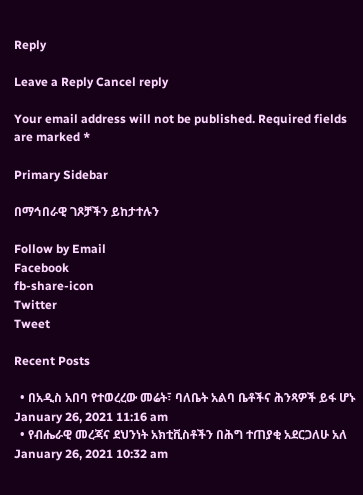Reply

Leave a Reply Cancel reply

Your email address will not be published. Required fields are marked *

Primary Sidebar

በማኅበራዊ ገጾቻችን ይከታተሉን

Follow by Email
Facebook
fb-share-icon
Twitter
Tweet

Recent Posts

  • በአዲስ አበባ የተወረረው መሬት፣ ባለቤት አልባ ቤቶችና ሕንጻዎች ይፋ ሆኑ January 26, 2021 11:16 am
  • የብሔራዊ መረጃና ደህንነት አክቲቪስቶችን በሕግ ተጠያቂ አደርጋለሁ አለ January 26, 2021 10:32 am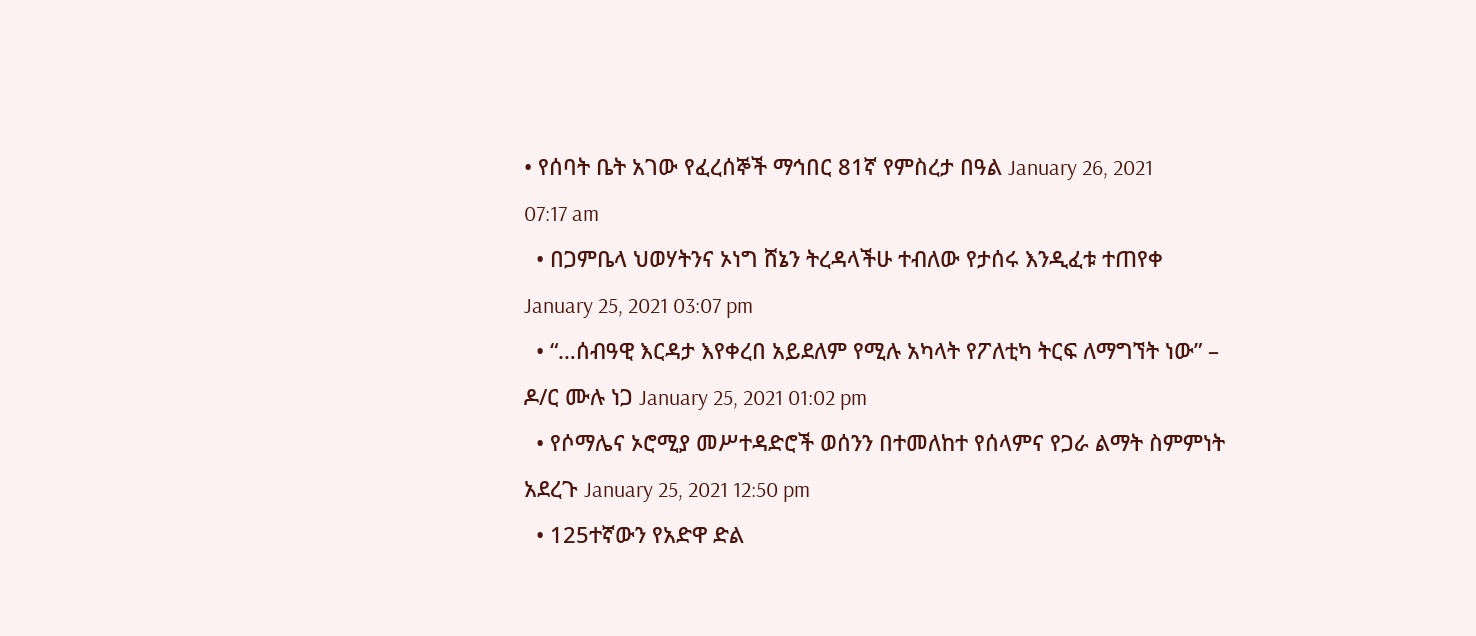• የሰባት ቤት አገው የፈረሰኞች ማኅበር 81ኛ የምስረታ በዓል January 26, 2021 07:17 am
  • በጋምቤላ ህወሃትንና ኦነግ ሸኔን ትረዳላችሁ ተብለው የታሰሩ እንዲፈቱ ተጠየቀ January 25, 2021 03:07 pm
  • “…ሰብዓዊ እርዳታ እየቀረበ አይደለም የሚሉ አካላት የፖለቲካ ትርፍ ለማግኘት ነው” – ዶ/ር ሙሉ ነጋ January 25, 2021 01:02 pm
  • የሶማሌና ኦሮሚያ መሥተዳድሮች ወሰንን በተመለከተ የሰላምና የጋራ ልማት ስምምነት አደረጉ January 25, 2021 12:50 pm
  • 125ተኛውን የአድዋ ድል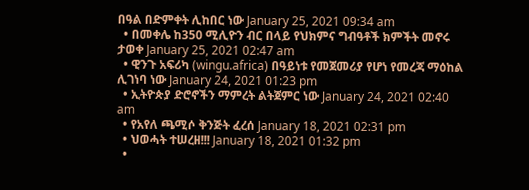በዓል በድምቀት ሊከበር ነው January 25, 2021 09:34 am
  • በመቀሌ ከ350 ሚሊዮን ብር በላይ የህክምና ግብዓቶች ክምችት መኖሩ ታወቀ January 25, 2021 02:47 am
  • ዊንጉ አፍሪካ (wingu.africa) በዓይነቱ የመጀመሪያ የሆነ የመረጃ ማዕከል ሊገነባ ነው January 24, 2021 01:23 pm
  • ኢትዮጵያ ድሮኖችን ማምረት ልትጀምር ነው January 24, 2021 02:40 am
  • የአየለ ጫሚሶ ቅንጅት ፈረሰ January 18, 2021 02:31 pm
  • ህወሓት ተሠረዘ!!! January 18, 2021 01:32 pm
  •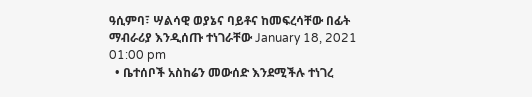ዓሲምባ፣ ሣልሳዊ ወያኔና ባይቶና ከመፍረሳቸው በፊት ማብራሪያ እንዲሰጡ ተነገራቸው January 18, 2021 01:00 pm
  • ቤተሰቦች አስከሬን መውሰድ እንደሚችሉ ተነገረ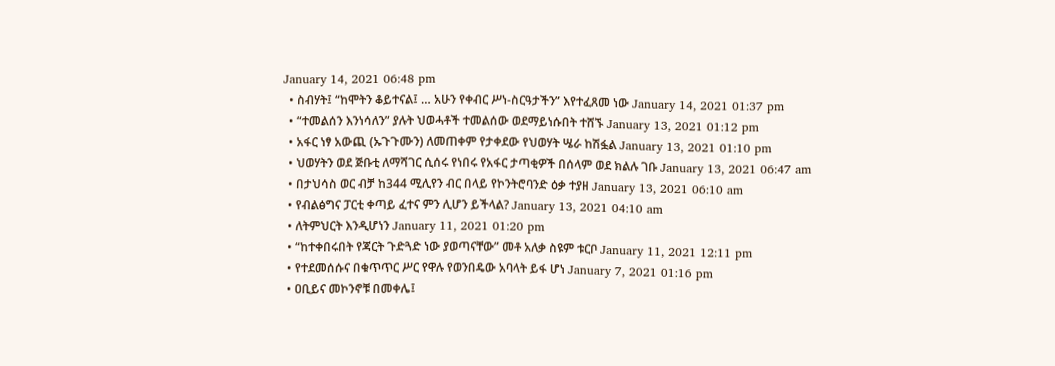January 14, 2021 06:48 pm
  • ስብሃት፤ “ከሞትን ቆይተናል፤ … አሁን የቀብር ሥነ-ስርዓታችን” እየተፈጸመ ነው January 14, 2021 01:37 pm
  • “ተመልሰን እንነሳለን” ያሉት ህወሓቶች ተመልሰው ወደማይነሱበት ተሸኙ January 13, 2021 01:12 pm
  • አፋር ነፃ አውጪ (ኡጉጉሙን) ለመጠቀም የታቀደው የህወሃት ሤራ ከሽፏል January 13, 2021 01:10 pm
  • ህወሃትን ወደ ጅቡቲ ለማሻገር ሲሰሩ የነበሩ የአፋር ታጣቂዎች በሰላም ወደ ክልሉ ገቡ January 13, 2021 06:47 am
  • በታህሳስ ወር ብቻ ከ344 ሚሊየን ብር በላይ የኮንትሮባንድ ዕቃ ተያዘ January 13, 2021 06:10 am
  • የብልፅግና ፓርቲ ቀጣይ ፈተና ምን ሊሆን ይችላል? January 13, 2021 04:10 am
  • ለትምህርት እንዲሆነን January 11, 2021 01:20 pm
  • “ከተቀበሩበት የጃርት ጉድጓድ ነው ያወጣናቸው” መቶ አለቃ ስዩም ቱርቦ January 11, 2021 12:11 pm
  • የተደመሰሱና በቁጥጥር ሥር የዋሉ የወንበዴው አባላት ይፋ ሆነ January 7, 2021 01:16 pm
  • ዐቢይና መኮንኖቹ በመቀሌ፤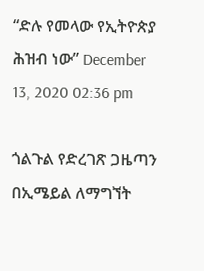“ድሉ የመላው የኢትዮጵያ ሕዝብ ነው” December 13, 2020 02:36 pm

ጎልጉል የድረገጽ ጋዜጣን በኢሜይል ለማግኘት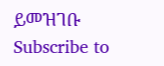ይመዝገቡ Subscribe to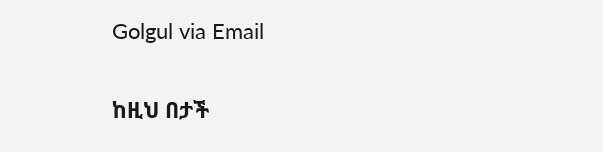Golgul via Email

ከዚህ በታች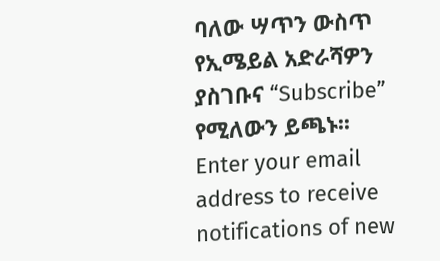ባለው ሣጥን ውስጥ የኢሜይል አድራሻዎን ያስገቡና “Subscribe” የሚለውን ይጫኑ፡፡
Enter your email address to receive notifications of new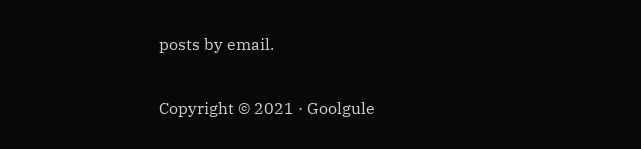posts by email.

Copyright © 2021 · Goolgule